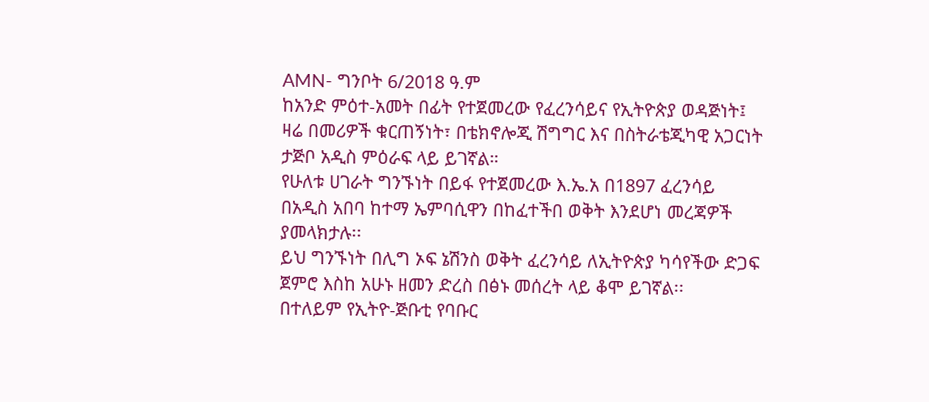AMN- ግንቦት 6/2018 ዓ.ም
ከአንድ ምዕተ-አመት በፊት የተጀመረው የፈረንሳይና የኢትዮጵያ ወዳጅነት፤ ዛሬ በመሪዎች ቁርጠኝነት፣ በቴክኖሎጂ ሽግግር እና በስትራቴጂካዊ አጋርነት ታጅቦ አዲስ ምዕራፍ ላይ ይገኛል።
የሁለቱ ሀገራት ግንኙነት በይፋ የተጀመረው እ.ኤ.አ በ1897 ፈረንሳይ በአዲስ አበባ ከተማ ኤምባሲዋን በከፈተችበ ወቅት እንደሆነ መረጃዎች ያመላክታሉ፡፡
ይህ ግንኙነት በሊግ ኦፍ ኔሽንስ ወቅት ፈረንሳይ ለኢትዮጵያ ካሳየችው ድጋፍ ጀምሮ እስከ አሁኑ ዘመን ድረስ በፅኑ መሰረት ላይ ቆሞ ይገኛል፡፡
በተለይም የኢትዮ-ጅቡቲ የባቡር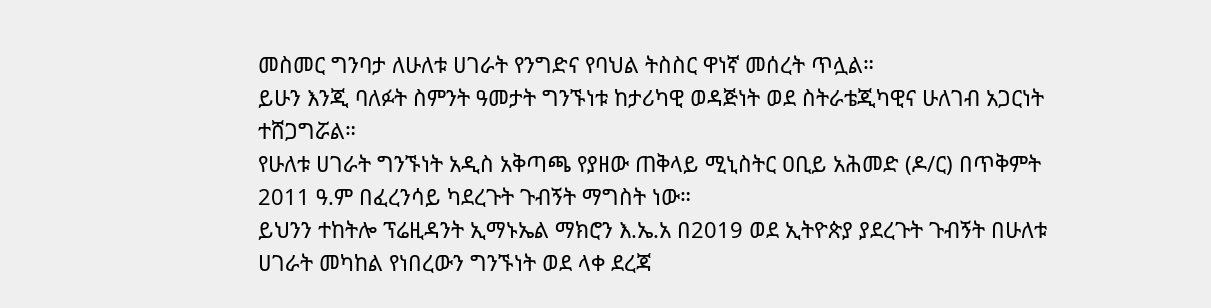መስመር ግንባታ ለሁለቱ ሀገራት የንግድና የባህል ትስስር ዋነኛ መሰረት ጥሏል።
ይሁን እንጂ ባለፉት ስምንት ዓመታት ግንኙነቱ ከታሪካዊ ወዳጅነት ወደ ስትራቴጂካዊና ሁለገብ አጋርነት ተሸጋግሯል።
የሁለቱ ሀገራት ግንኙነት አዲስ አቅጣጫ የያዘው ጠቅላይ ሚኒስትር ዐቢይ አሕመድ (ዶ/ር) በጥቅምት 2011 ዓ.ም በፈረንሳይ ካደረጉት ጉብኝት ማግስት ነው።
ይህንን ተከትሎ ፕሬዚዳንት ኢማኑኤል ማክሮን እ.ኤ.አ በ2019 ወደ ኢትዮጵያ ያደረጉት ጉብኝት በሁለቱ ሀገራት መካከል የነበረውን ግንኙነት ወደ ላቀ ደረጃ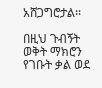አሸጋግሮታል፡፡

በዚህ ጉብኝት ወቅት ማክሮን የገቡት ቃል ወደ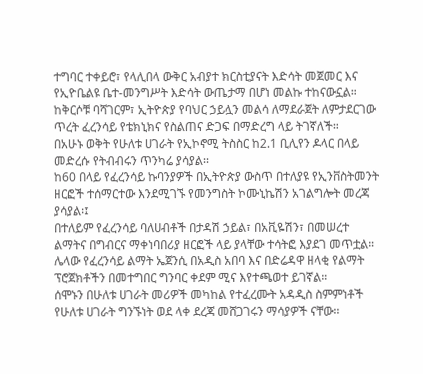ተግባር ተቀይሮ፣ የላሊበላ ውቅር አብያተ ክርስቲያናት እድሳት መጀመር እና የኢዮቤልዩ ቤተ-መንግሥት እድሳት ውጤታማ በሆነ መልኩ ተከናውኗል።
ከቅርሶቹ ባሻገርም፣ ኢትዮጵያ የባህር ኃይሏን መልሳ ለማደራጀት ለምታደርገው ጥረት ፈረንሳይ የቴክኒክና የስልጠና ድጋፍ በማድረግ ላይ ትገኛለች።
በአሁኑ ወቅት የሁለቱ ሀገራት የኢኮኖሚ ትስስር ከ2.1 ቢሊየን ዶላር በላይ መድረሱ የትብብሩን ጥንካሬ ያሳያል፡፡
ከ60 በላይ የፈረንሳይ ኩባንያዎች በኢትዮጵያ ውስጥ በተለያዩ የኢንቨስትመንት ዘርፎች ተሰማርተው እንደሚገኙ የመንግስት ኮሙኒኬሽን አገልግሎት መረጃ ያሳያል፡፤
በተለይም የፈረንሳይ ባለሀብቶች በታዳሽ ኃይል፣ በአቪዬሽን፣ በመሠረተ ልማትና በግብርና ማቀነባበሪያ ዘርፎች ላይ ያላቸው ተሳትፎ እያደገ መጥቷል።
ሌላው የፈረንሳይ ልማት ኤጀንሲ በአዲስ አበባ እና በድሬዳዋ ዘላቂ የልማት ፕሮጀክቶችን በመተግበር ግንባር ቀደም ሚና እየተጫወተ ይገኛል።
ሰሞኑን በሁለቱ ሀገራት መሪዎች መካከል የተፈረሙት አዳዲስ ስምምነቶች የሁለቱ ሀገራት ግንኙነት ወደ ላቀ ደረጃ መሸጋገሩን ማሳያዎች ናቸው፡፡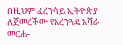በዚህም ፈረንሳይ ኢትዮጵያ ለጀመረችው የአረንጓዴ አሻራ መርሐ-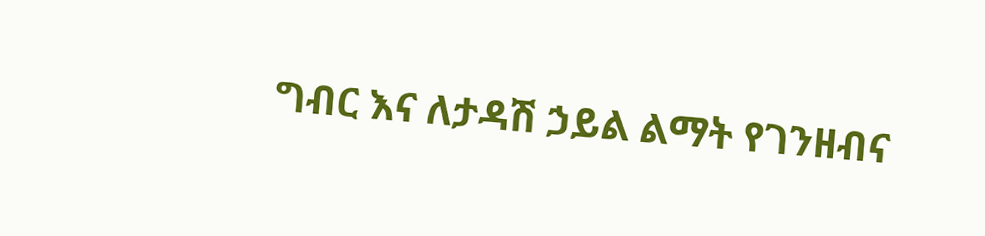ግብር እና ለታዳሽ ኃይል ልማት የገንዘብና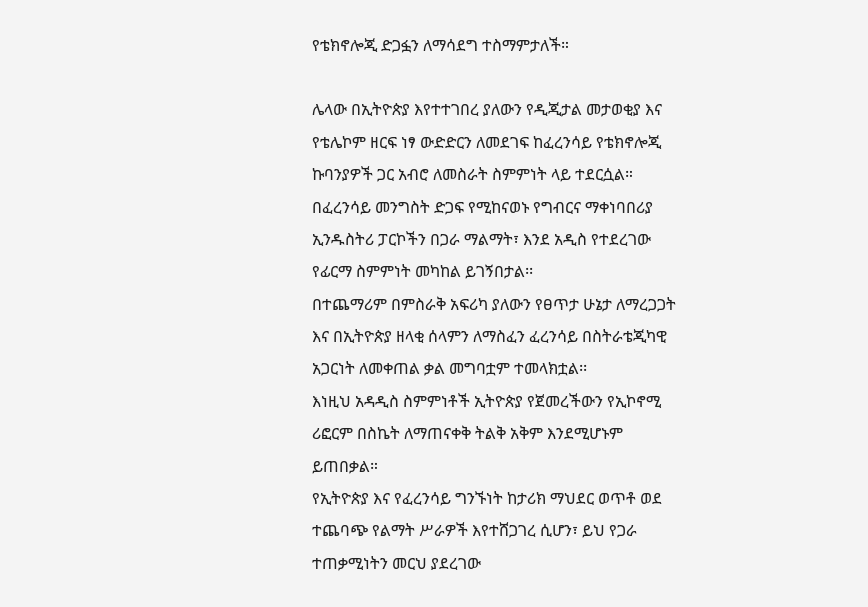የቴክኖሎጂ ድጋፏን ለማሳደግ ተስማምታለች።

ሌላው በኢትዮጵያ እየተተገበረ ያለውን የዲጂታል መታወቂያ እና የቴሌኮም ዘርፍ ነፃ ውድድርን ለመደገፍ ከፈረንሳይ የቴክኖሎጂ ኩባንያዎች ጋር አብሮ ለመስራት ስምምነት ላይ ተደርሷል።
በፈረንሳይ መንግስት ድጋፍ የሚከናወኑ የግብርና ማቀነባበሪያ ኢንዱስትሪ ፓርኮችን በጋራ ማልማት፣ እንደ አዲስ የተደረገው የፊርማ ስምምነት መካከል ይገኝበታል፡፡
በተጨማሪም በምስራቅ አፍሪካ ያለውን የፀጥታ ሁኔታ ለማረጋጋት እና በኢትዮጵያ ዘላቂ ሰላምን ለማስፈን ፈረንሳይ በስትራቴጂካዊ አጋርነት ለመቀጠል ቃል መግባቷም ተመላክቷል፡፡
እነዚህ አዳዲስ ስምምነቶች ኢትዮጵያ የጀመረችውን የኢኮኖሚ ሪፎርም በስኬት ለማጠናቀቅ ትልቅ አቅም እንደሚሆኑም ይጠበቃል።
የኢትዮጵያ እና የፈረንሳይ ግንኙነት ከታሪክ ማህደር ወጥቶ ወደ ተጨባጭ የልማት ሥራዎች እየተሸጋገረ ሲሆን፣ ይህ የጋራ ተጠቃሚነትን መርህ ያደረገው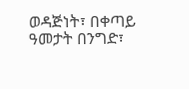ወዳጅነት፣ በቀጣይ ዓመታት በንግድ፣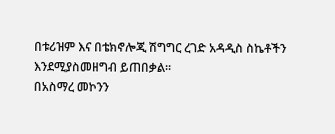በቱሪዝም እና በቴክኖሎጂ ሽግግር ረገድ አዳዲስ ስኬቶችን እንደሚያስመዘግብ ይጠበቃል።
በአስማረ መኮንን